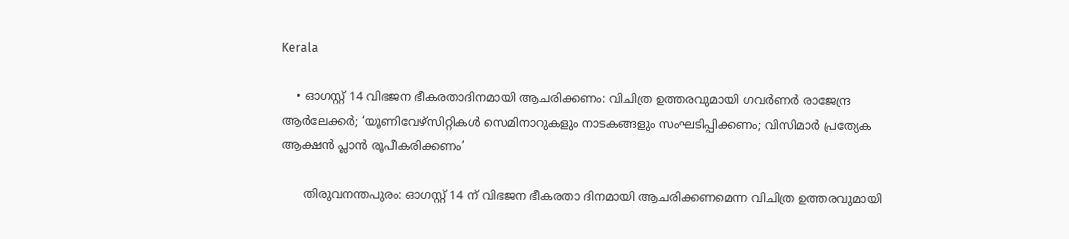Kerala

    • ഓഗസ്റ്റ് 14 വിഭജന ഭീകരതാദിനമായി ആചരിക്കണം: വിചിത്ര ഉത്തരവുമായി ഗവര്‍ണര്‍ രാജേന്ദ്ര ആര്‍ലേക്കര്‍; ‘യൂണിവേഴ്‌സിറ്റികള്‍ സെമിനാറുകളും നാടകങ്ങളും സംഘടിപ്പിക്കണം; വിസിമാര്‍ പ്രത്യേക ആക്ഷന്‍ പ്ലാന്‍ രൂപീകരിക്കണം’

      തിരുവനന്തപുരം: ഓഗസ്റ്റ് 14 ന് വിഭജന ഭീകരതാ ദിനമായി ആചരിക്കണമെന്ന വിചിത്ര ഉത്തരവുമായി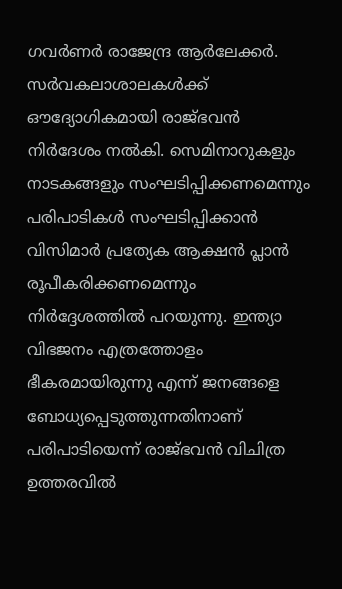ഗവര്‍ണര്‍ രാജേന്ദ്ര ആര്‍ലേക്കര്‍. സര്‍വകലാശാലകള്‍ക്ക് ഔദ്യോഗികമായി രാജ്ഭവന്‍ നിര്‍ദേശം നല്‍കി. സെമിനാറുകളും നാടകങ്ങളും സംഘടിപ്പിക്കണമെന്നും പരിപാടികള്‍ സംഘടിപ്പിക്കാന്‍ വിസിമാര്‍ പ്രത്യേക ആക്ഷന്‍ പ്ലാന്‍ രൂപീകരിക്കണമെന്നും നിര്‍ദ്ദേശത്തില്‍ പറയുന്നു. ഇന്ത്യാ വിഭജനം എത്രത്തോളം ഭീകരമായിരുന്നു എന്ന് ജനങ്ങളെ ബോധ്യപ്പെടുത്തുന്നതിനാണ് പരിപാടിയെന്ന് രാജ്ഭവന്‍ വിചിത്ര ഉത്തരവില്‍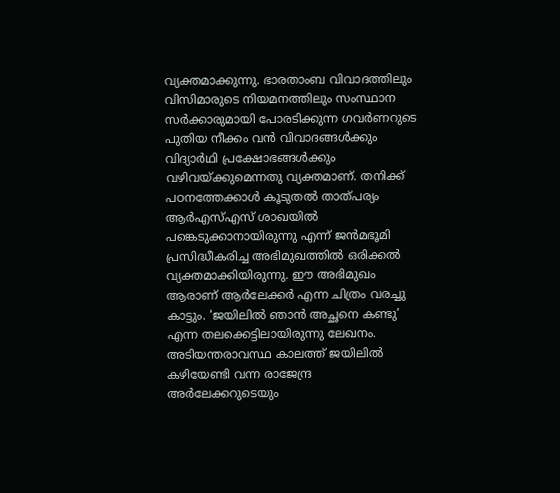വ്യക്തമാക്കുന്നു. ഭാരതാംബ വിവാദത്തിലും വിസിമാരുടെ നിയമനത്തിലും സംസ്ഥാന സര്‍ക്കാരുമായി പോരടിക്കുന്ന ഗവര്‍ണറുടെ പുതിയ നീക്കം വന്‍ വിവാദങ്ങള്‍ക്കും വിദ്യാര്‍ഥി പ്രക്ഷോഭങ്ങള്‍ക്കും വഴിവയ്ക്കുമെന്നതു വ്യക്തമാണ്. തനിക്ക് പഠനത്തേക്കാള്‍ കൂടുതല്‍ താത്പര്യം ആര്‍എസ്എസ് ശാഖയില്‍ പങ്കെടുക്കാനായിരുന്നു എന്ന് ജന്‍മഭൂമി പ്രസിദ്ധീകരിച്ച അഭിമുഖത്തില്‍ ഒരിക്കല്‍ വ്യക്തമാക്കിയിരുന്നു. ഈ അഭിമുഖം ആരാണ് ആര്‍ലേക്കര്‍ എന്ന ചിത്രം വരച്ചു കാട്ടും. ‘ജയിലില്‍ ഞാന്‍ അച്ഛനെ കണ്ടു’ എന്ന തലക്കെട്ടിലായിരുന്നു ലേഖനം. അടിയന്തരാവസ്ഥ കാലത്ത് ജയിലില്‍ കഴിയേണ്ടി വന്ന രാജേന്ദ്ര അര്‍ലേക്കറുടെയും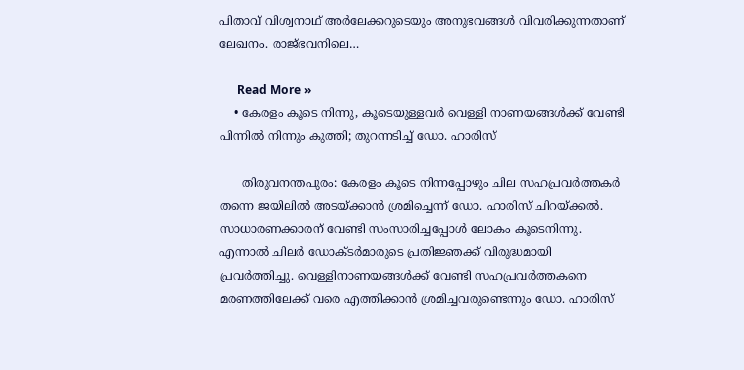പിതാവ് വിശ്വനാഥ് അര്‍ലേക്കറുടെയും അനുഭവങ്ങള്‍ വിവരിക്കുന്നതാണ് ലേഖനം. രാജ്ഭവനിലെ…

      Read More »
    • കേരളം കൂടെ നിന്നു, കൂടെയുള്ളവര്‍ വെള്ളി നാണയങ്ങള്‍ക്ക് വേണ്ടി പിന്നില്‍ നിന്നും കുത്തി; തുറന്നടിച്ച് ഡോ. ഹാരിസ്

      തിരുവനന്തപുരം: കേരളം കൂടെ നിന്നപ്പോഴും ചില സഹപ്രവര്‍ത്തകര്‍ തന്നെ ജയിലില്‍ അടയ്ക്കാന്‍ ശ്രമിച്ചെന്ന് ഡോ. ഹാരിസ് ചിറയ്ക്കല്‍. സാധാരണക്കാരന് വേണ്ടി സംസാരിച്ചപ്പോള്‍ ലോകം കൂടെനിന്നു. എന്നാല്‍ ചിലര്‍ ഡോക്ടര്‍മാരുടെ പ്രതിജ്ഞക്ക് വിരുദ്ധമായി പ്രവര്‍ത്തിച്ചു. വെള്ളിനാണയങ്ങള്‍ക്ക് വേണ്ടി സഹപ്രവര്‍ത്തകനെ മരണത്തിലേക്ക് വരെ എത്തിക്കാന്‍ ശ്രമിച്ചവരുണ്ടെന്നും ഡോ. ഹാരിസ്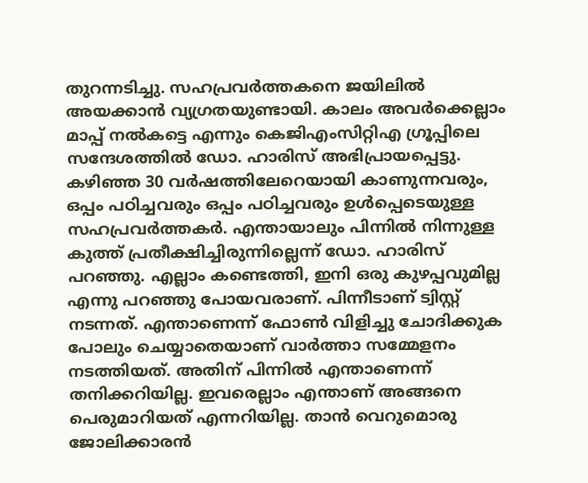തുറന്നടിച്ചു. സഹപ്രവര്‍ത്തകനെ ജയിലില്‍ അയക്കാന്‍ വ്യഗ്രതയുണ്ടായി. കാലം അവര്‍ക്കെല്ലാം മാപ്പ് നല്‍കട്ടെ എന്നും കെജിഎംസിറ്റിഎ ഗ്രൂപ്പിലെ സന്ദേശത്തില്‍ ഡോ. ഹാരിസ് അഭിപ്രായപ്പെട്ടു. കഴിഞ്ഞ 30 വര്‍ഷത്തിലേറെയായി കാണുന്നവരും, ഒപ്പം പഠിച്ചവരും ഒപ്പം പഠിച്ചവരും ഉള്‍പ്പെടെയുള്ള സഹപ്രവര്‍ത്തകര്‍. എന്തായാലും പിന്നില്‍ നിന്നുള്ള കുത്ത് പ്രതീക്ഷിച്ചിരുന്നില്ലെന്ന് ഡോ. ഹാരിസ് പറഞ്ഞു. എല്ലാം കണ്ടെത്തി, ഇനി ഒരു കുഴപ്പവുമില്ല എന്നു പറഞ്ഞു പോയവരാണ്. പിന്നീടാണ് ട്വിസ്റ്റ് നടന്നത്. എന്താണെന്ന് ഫോണ്‍ വിളിച്ചു ചോദിക്കുക പോലും ചെയ്യാതെയാണ് വാര്‍ത്താ സമ്മേളനം നടത്തിയത്. അതിന് പിന്നില്‍ എന്താണെന്ന് തനിക്കറിയില്ല. ഇവരെല്ലാം എന്താണ് അങ്ങനെ പെരുമാറിയത് എന്നറിയില്ല. താന്‍ വെറുമൊരു ജോലിക്കാരന്‍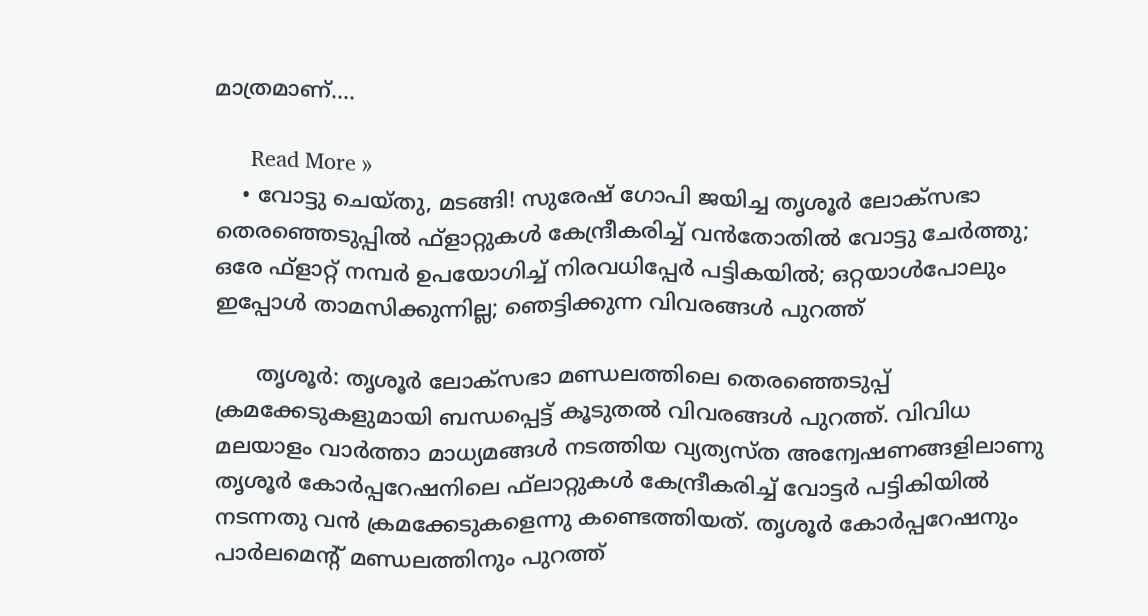മാത്രമാണ്.…

      Read More »
    • വോട്ടു ചെയ്തു, മടങ്ങി! സുരേഷ് ഗോപി ജയിച്ച തൃശൂര്‍ ലോക്‌സഭാ തെരഞ്ഞെടുപ്പില്‍ ഫ്‌ളാറ്റുകള്‍ കേന്ദ്രീകരിച്ച് വന്‍തോതില്‍ വോട്ടു ചേര്‍ത്തു; ഒരേ ഫ്‌ളാറ്റ് നമ്പര്‍ ഉപയോഗിച്ച് നിരവധിപ്പേര്‍ പട്ടികയില്‍; ഒറ്റയാള്‍പോലും ഇപ്പോള്‍ താമസിക്കുന്നില്ല; ഞെട്ടിക്കുന്ന വിവരങ്ങള്‍ പുറത്ത്

      തൃശൂര്‍: തൃശൂര്‍ ലോക്‌സഭാ മണ്ഡലത്തിലെ തെരഞ്ഞെടുപ്പ് ക്രമക്കേടുകളുമായി ബന്ധപ്പെട്ട് കൂടുതല്‍ വിവരങ്ങള്‍ പുറത്ത്. വിവിധ മലയാളം വാര്‍ത്താ മാധ്യമങ്ങള്‍ നടത്തിയ വ്യത്യസ്ത അന്വേഷണങ്ങളിലാണു തൃശൂര്‍ കോര്‍പ്പറേഷനിലെ ഫ്‌ലാറ്റുകള്‍ കേന്ദ്രീകരിച്ച് വോട്ടര്‍ പട്ടികിയില്‍ നടന്നതു വന്‍ ക്രമക്കേടുകളെന്നു കണ്ടെത്തിയത്. തൃശൂര്‍ കോര്‍പ്പറേഷനും പാര്‍ലമെന്റ് മണ്ഡലത്തിനും പുറത്ത്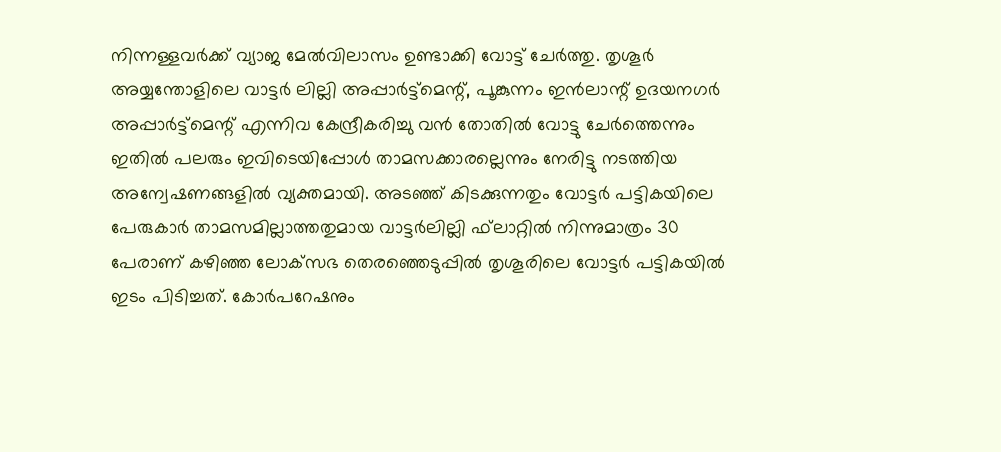നിന്നള്ളവര്‍ക്ക് വ്യാജ മേല്‍വിലാസം ഉണ്ടാക്കി വോട്ട് ചേര്‍ത്തു. തൃശൂര്‍ അയ്യന്തോളിലെ വാട്ടര്‍ ലില്ലി അപ്പാര്‍ട്ട്‌മെന്റ്, പൂങ്കുന്നം ഇന്‍ലാന്റ് ഉദയനഗര്‍ അപ്പാര്‍ട്ട്‌മെന്റ് എന്നിവ കേന്ദ്രീകരിച്ചു വന്‍ തോതില്‍ വോട്ടു ചേര്‍ത്തെന്നും ഇതില്‍ പലരും ഇവിടെയിപ്പോള്‍ താമസക്കാരല്ലെന്നും നേരിട്ടു നടത്തിയ അന്വേഷണങ്ങളില്‍ വ്യക്തമായി. അടഞ്ഞ് കിടക്കുന്നതും വോട്ടര്‍ പട്ടികയിലെ പേരുകാര്‍ താമസമില്ലാത്തതുമായ വാട്ടര്‍ലില്ലി ഫ്‌ലാറ്റില്‍ നിന്നുമാത്രം 30 പേരാണ് കഴിഞ്ഞ ലോക്‌സഭ തെരഞ്ഞെടുപ്പില്‍ തൃശൂരിലെ വോട്ടര്‍ പട്ടികയില്‍ ഇടം പിടിച്ചത്. കോര്‍പറേഷനും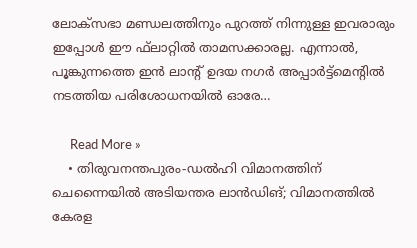ലോക്‌സഭാ മണ്ഡലത്തിനും പുറത്ത് നിന്നുള്ള ഇവരാരും ഇപ്പോള്‍ ഈ ഫ്‌ലാറ്റില്‍ താമസക്കാരല്ല. എന്നാല്‍, പൂങ്കുന്നത്തെ ഇന്‍ ലാന്റ് ഉദയ നഗര്‍ അപ്പാര്‍ട്ട്‌മെന്റില്‍ നടത്തിയ പരിശോധനയില്‍ ഓരേ…

      Read More »
    • തിരുവനന്തപുരം-ഡല്‍ഹി വിമാനത്തിന് ചെന്നൈയില്‍ അടിയന്തര ലാന്‍ഡിങ്; വിമാനത്തില്‍ കേരള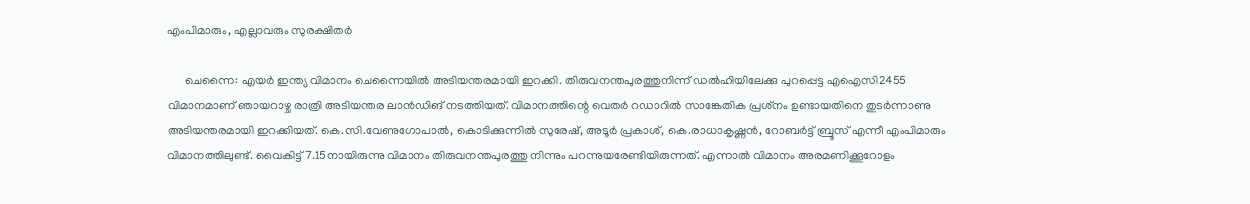എംപിമാരും, എല്ലാവരും സുരക്ഷിതര്‍

      ചെന്നൈ: എയര്‍ ഇന്ത്യ വിമാനം ചെന്നൈയില്‍ അടിയന്തരമായി ഇറക്കി. തിരുവനന്തപുരത്തുനിന്ന് ഡല്‍ഹിയിലേക്കു പുറപ്പെട്ട എഐസി2455 വിമാനമാണ് ഞായറാഴ്ച രാത്രി അടിയന്തര ലാന്‍ഡിങ് നടത്തിയത്. വിമാനത്തിന്റെ വെതര്‍ റഡാറില്‍ സാങ്കേതിക പ്രശ്‌നം ഉണ്ടായതിനെ തുടര്‍ന്നാണു അടിയന്തരമായി ഇറക്കിയത്. കെ.സി.വേണുഗോപാല്‍, കൊടിക്കുന്നില്‍ സുരേഷ്, അടൂര്‍ പ്രകാശ്, കെ.രാധാകൃഷ്ണന്‍, റോബര്‍ട്ട് ബ്രൂസ് എന്നീ എംപിമാരും വിമാനത്തിലുണ്ട്. വൈകിട്ട് 7.15നായിരുന്നു വിമാനം തിരുവനന്തപുരത്തു നിന്നും പറന്നുയരേണ്ടിയിരുന്നത്. എന്നാല്‍ വിമാനം അരമണിക്കൂറോളം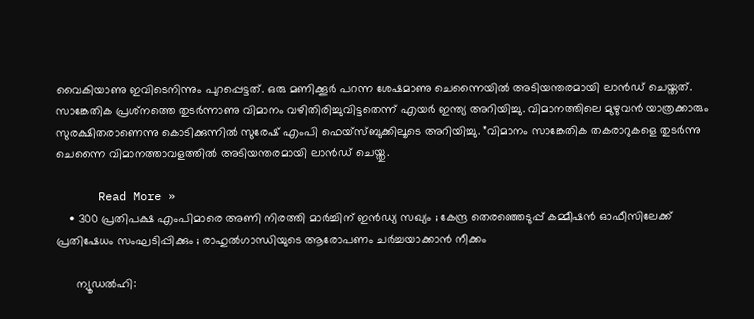വൈകിയാണു ഇവിടെനിന്നും പുറപ്പെട്ടത്. ഒരു മണിക്കൂര്‍ പറന്ന ശേഷമാണു ചെന്നൈയില്‍ അടിയന്തരമായി ലാന്‍ഡ് ചെയ്തത്. സാങ്കേതിക പ്രശ്‌നത്തെ തുടര്‍ന്നാണു വിമാനം വഴിതിരിച്ചുവിട്ടതെന്ന് എയര്‍ ഇന്ത്യ അറിയിച്ചു. വിമാനത്തിലെ മുഴുവന്‍ യാത്രക്കാരും സുരക്ഷിതരാണെന്നു കൊടിക്കുന്നില്‍ സുരേഷ് എംപി ഫെയ്‌സ്ബുക്കിലൂടെ അറിയിച്ചു. ”വിമാനം സാങ്കേതിക തകരാറുകളെ തുടര്‍ന്നു ചെന്നൈ വിമാനത്താവളത്തില്‍ അടിയന്തരമായി ലാന്‍ഡ് ചെയ്തു.

      Read More »
    • 300 പ്രതിപക്ഷ എംപിമാരെ അണി നിരത്തി മാര്‍ച്ചിന് ഇന്‍ഡ്യ സഖ്യം ; കേന്ദ്ര തെരഞ്ഞെടുപ്പ് കമ്മീഷന്‍ ഓഫീസിലേക്ക് പ്രതിഷേധം സംഘടിപ്പിക്കും ; രാഹുല്‍ഗാന്ധിയുടെ ആരോപണം ചര്‍ച്ചയാക്കാന്‍ നീക്കം

      ന്യൂഡല്‍ഹി: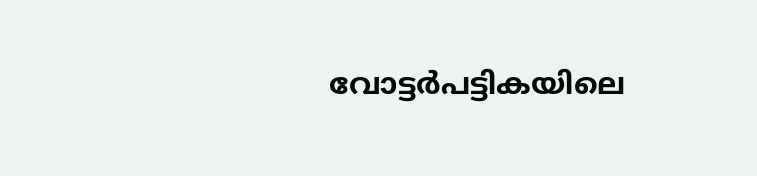വോട്ടര്‍പട്ടികയിലെ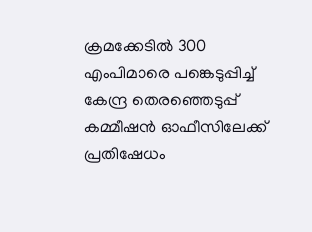ക്രമക്കേടില്‍ 300 എംപിമാരെ പങ്കെടുപ്പിച്ച് കേന്ദ്ര തെരഞ്ഞെടുപ്പ് കമ്മീഷന്‍ ഓഫീസിലേക്ക് പ്രതിഷേധം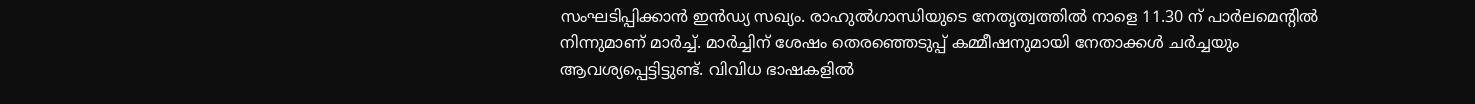സംഘടിപ്പിക്കാന്‍ ഇന്‍ഡ്യ സഖ്യം. രാഹുല്‍ഗാന്ധിയുടെ നേതൃത്വത്തില്‍ നാളെ 11.30 ന് പാര്‍ലമെന്റില്‍ നിന്നുമാണ് മാര്‍ച്ച്. മാര്‍ച്ചിന് ശേഷം തെരഞ്ഞെടുപ്പ് കമ്മീഷനുമായി നേതാക്കള്‍ ചര്‍ച്ചയും ആവശ്യപ്പെട്ടിട്ടുണ്ട്. വിവിധ ഭാഷകളില്‍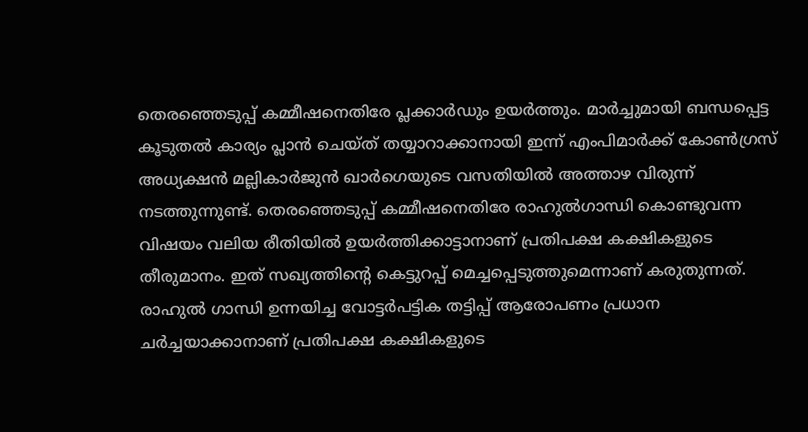തെരഞ്ഞെടുപ്പ് കമ്മീഷനെതിരേ പ്ലക്കാര്‍ഡും ഉയര്‍ത്തും. മാര്‍ച്ചുമായി ബന്ധപ്പെട്ട കൂടുതല്‍ കാര്യം പ്ലാന്‍ ചെയ്ത് തയ്യാറാക്കാനായി ഇന്ന് എംപിമാര്‍ക്ക് കോണ്‍ഗ്രസ് അധ്യക്ഷന്‍ മല്ലികാര്‍ജുന്‍ ഖാര്‍ഗെയുടെ വസതിയില്‍ അത്താഴ വിരുന്ന് നടത്തുന്നുണ്ട്. തെരഞ്ഞെടുപ്പ് കമ്മീഷനെതിരേ രാഹുല്‍ഗാന്ധി കൊണ്ടുവന്ന വിഷയം വലിയ രീതിയില്‍ ഉയര്‍ത്തിക്കാട്ടാനാണ് പ്രതിപക്ഷ കക്ഷികളുടെ തീരുമാനം. ഇത് സഖ്യത്തിന്റെ കെട്ടുറപ്പ് മെച്ചപ്പെടുത്തുമെന്നാണ് കരുതുന്നത്. രാഹുല്‍ ഗാന്ധി ഉന്നയിച്ച വോട്ടര്‍പട്ടിക തട്ടിപ്പ് ആരോപണം പ്രധാന ചര്‍ച്ചയാക്കാനാണ് പ്രതിപക്ഷ കക്ഷികളുടെ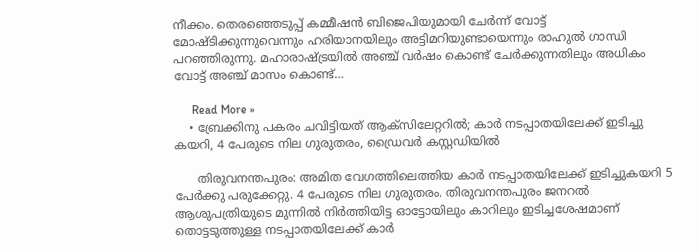നീക്കം. തെരഞ്ഞെടുപ്പ് കമ്മീഷന്‍ ബിജെപിയുമായി ചേര്‍ന്ന് വോട്ട് മോഷ്ടിക്കുന്നുവെന്നും ഹരിയാനയിലും അട്ടിമറിയുണ്ടായെന്നും രാഹുല്‍ ഗാന്ധി പറഞ്ഞിരുന്നു. മഹാരാഷ്ട്രയില്‍ അഞ്ച് വര്‍ഷം കൊണ്ട് ചേര്‍ക്കുന്നതിലും അധികം വോട്ട് അഞ്ച് മാസം കൊണ്ട്…

      Read More »
    • ബ്രേക്കിനു പകരം ചവിട്ടിയത് ആക്‌സിലേറ്ററില്‍; കാര്‍ നടപ്പാതയിലേക്ക് ഇടിച്ചു കയറി, 4 പേരുടെ നില ഗുരുതരം, ഡ്രൈവര്‍ കസ്റ്റഡിയില്‍

      തിരുവനന്തപുരം: അമിത വേഗത്തിലെത്തിയ കാര്‍ നടപ്പാതയിലേക്ക് ഇടിച്ചുകയറി 5 പേര്‍ക്കു പരുക്കേറ്റു. 4 പേരുടെ നില ഗുരുതരം. തിരുവനന്തപുരം ജനറല്‍ ആശുപത്രിയുടെ മുന്നില്‍ നിര്‍ത്തിയിട്ട ഓട്ടോയിലും കാറിലും ഇടിച്ചശേഷമാണ് തൊട്ടടുത്തുള്ള നടപ്പാതയിലേക്ക് കാര്‍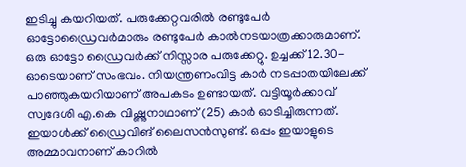ഇടിച്ചു കയറിയത്. പരുക്കേറ്റവരില്‍ രണ്ടുപേര്‍ ഓട്ടോഡ്രൈവര്‍മാരും രണ്ടുപേര്‍ കാല്‍നടയാത്രക്കാരുമാണ്. ഒരു ഓട്ടോ ഡ്രൈവര്‍ക്ക് നിസ്സാര പരുക്കേറ്റു. ഉച്ചക്ക് 12.30-ഓടെയാണ് സംഭവം. നിയന്ത്രണംവിട്ട കാര്‍ നടപ്പാതയിലേക്ക് പാഞ്ഞുകയറിയാണ് അപകടം ഉണ്ടായത്. വട്ടിയൂര്‍ക്കാവ് സ്വദേശി എ.കെ വിഷ്ണുനാഥാണ് (25) കാര്‍ ഓടിച്ചിരുന്നത്. ഇയാള്‍ക്ക് ഡ്രൈവിങ് ലൈസന്‍സുണ്ട്. ഒപ്പം ഇയാളുടെ അമ്മാവനാണ് കാറില്‍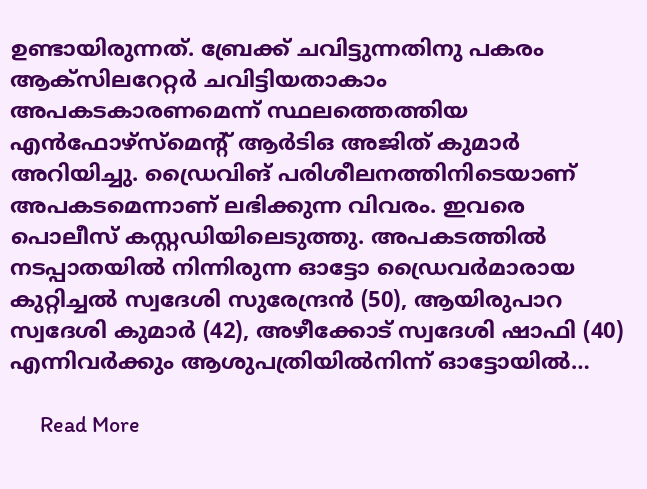ഉണ്ടായിരുന്നത്. ബ്രേക്ക് ചവിട്ടുന്നതിനു പകരം ആക്സിലറേറ്റര്‍ ചവിട്ടിയതാകാം അപകടകാരണമെന്ന് സ്ഥലത്തെത്തിയ എന്‍ഫോഴ്സ്മെന്റ് ആര്‍ടിഒ അജിത് കുമാര്‍ അറിയിച്ചു. ഡ്രൈവിങ് പരിശീലനത്തിനിടെയാണ് അപകടമെന്നാണ് ലഭിക്കുന്ന വിവരം. ഇവരെ പൊലീസ് കസ്റ്റഡിയിലെടുത്തു. അപകടത്തില്‍ നടപ്പാതയില്‍ നിന്നിരുന്ന ഓട്ടോ ഡ്രൈവര്‍മാരായ കുറ്റിച്ചല്‍ സ്വദേശി സുരേന്ദ്രന്‍ (50), ആയിരുപാറ സ്വദേശി കുമാര്‍ (42), അഴീക്കോട് സ്വദേശി ഷാഫി (40) എന്നിവര്‍ക്കും ആശുപത്രിയില്‍നിന്ന് ഓട്ടോയില്‍…

      Read More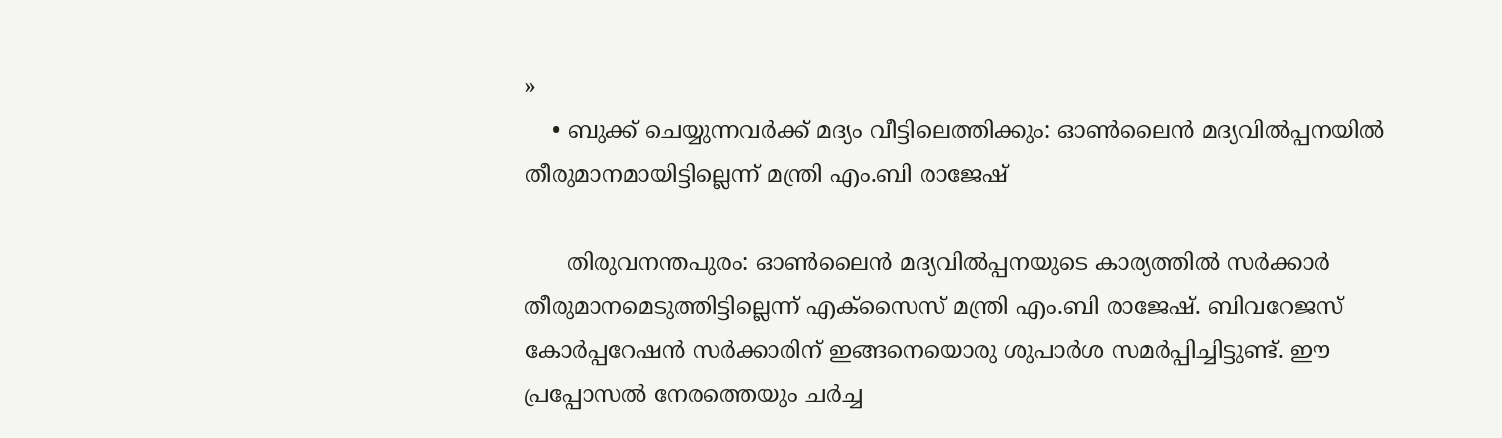»
    • ബുക്ക് ചെയ്യുന്നവര്‍ക്ക് മദ്യം വീട്ടിലെത്തിക്കും: ഓണ്‍ലൈന്‍ മദ്യവില്‍പ്പനയില്‍ തീരുമാനമായിട്ടില്ലെന്ന് മന്ത്രി എം.ബി രാജേഷ്

      തിരുവനന്തപുരം: ഓണ്‍ലൈന്‍ മദ്യവില്‍പ്പനയുടെ കാര്യത്തില്‍ സര്‍ക്കാര്‍ തീരുമാനമെടുത്തിട്ടില്ലെന്ന് എക്സൈസ് മന്ത്രി എം.ബി രാജേഷ്. ബിവറേജസ് കോര്‍പ്പറേഷന്‍ സര്‍ക്കാരിന് ഇങ്ങനെയൊരു ശുപാര്‍ശ സമര്‍പ്പിച്ചിട്ടുണ്ട്. ഈ പ്രപ്പോസല്‍ നേരത്തെയും ചര്‍ച്ച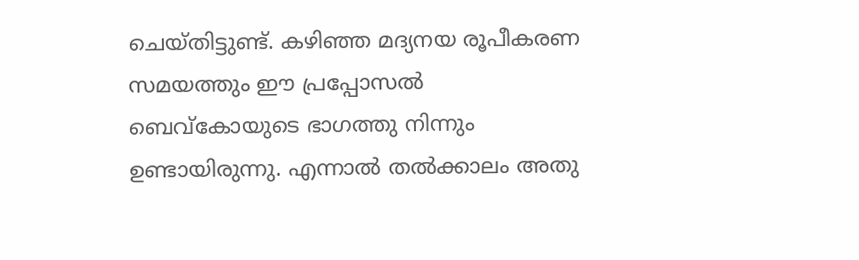ചെയ്തിട്ടുണ്ട്. കഴിഞ്ഞ മദ്യനയ രൂപീകരണ സമയത്തും ഈ പ്രപ്പോസല്‍ ബെവ്കോയുടെ ഭാഗത്തു നിന്നും ഉണ്ടായിരുന്നു. എന്നാല്‍ തല്‍ക്കാലം അതു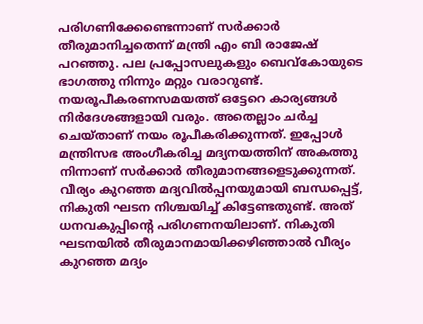പരിഗണിക്കേണ്ടെന്നാണ് സര്‍ക്കാര്‍ തീരുമാനിച്ചതെന്ന് മന്ത്രി എം ബി രാജേഷ് പറഞ്ഞു. പല പ്രപ്പോസലുകളും ബെവ്കോയുടെ ഭാഗത്തു നിന്നും മറ്റും വരാറുണ്ട്. നയരൂപീകരണസമയത്ത് ഒട്ടേറെ കാര്യങ്ങള്‍ നിര്‍ദേശങ്ങളായി വരും. അതെല്ലാം ചര്‍ച്ച ചെയ്താണ് നയം രൂപീകരിക്കുന്നത്. ഇപ്പോള്‍ മന്ത്രിസഭ അംഗീകരിച്ച മദ്യനയത്തിന് അകത്തു നിന്നാണ് സര്‍ക്കാര്‍ തീരുമാനങ്ങളെടുക്കുന്നത്. വീര്യം കുറഞ്ഞ മദ്യവില്‍പ്പനയുമായി ബന്ധപ്പെട്ട്, നികുതി ഘടന നിശ്ചയിച്ച് കിട്ടേണ്ടതുണ്ട്. അത് ധനവകുപ്പിന്റെ പരിഗണനയിലാണ്. നികുതി ഘടനയില്‍ തീരുമാനമായിക്കഴിഞ്ഞാല്‍ വീര്യം കുറഞ്ഞ മദ്യം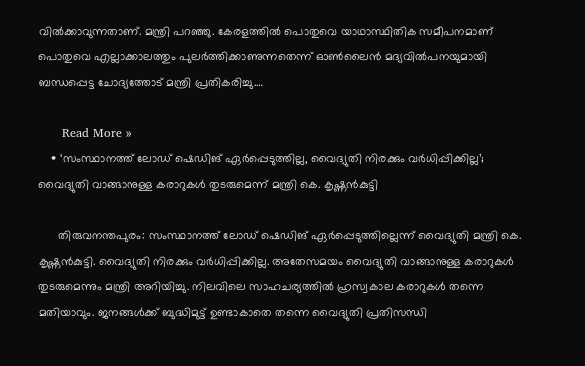വില്‍ക്കാവുന്നതാണ്. മന്ത്രി പറഞ്ഞു. കേരളത്തില്‍ പൊതുവെ യാഥാസ്ഥിതിക സമീപനമാണ് പൊതുവെ എല്ലാക്കാലത്തും പുലര്‍ത്തിക്കാണുന്നതെന്ന് ഓണ്‍ലൈന്‍ മദ്യവില്‍പനയുമായി ബന്ധപ്പെട്ട ചോദ്യത്തോട് മന്ത്രി പ്രതികരിച്ചു.…

      Read More »
    • ‘സംസ്ഥാനത്ത് ലോഡ് ഷെഡിങ് ഏര്‍പ്പെടുത്തില്ല, വൈദ്യുതി നിരക്കും വര്‍ധിപ്പിക്കില്ല’; വൈദ്യുതി വാങ്ങാനുള്ള കരാറുകള്‍ തുടരുമെന്ന് മന്ത്രി കെ. കൃഷ്ണന്‍കുട്ടി

      തിരുവനന്തപുരം: സംസ്ഥാനത്ത് ലോഡ് ഷെഡിങ് ഏര്‍പ്പെടുത്തില്ലെന്ന് വൈദ്യുതി മന്ത്രി കെ. കൃഷ്ണന്‍കുട്ടി. വൈദ്യുതി നിരക്കും വര്‍ധിപ്പിക്കില്ല. അതേസമയം വൈദ്യുതി വാങ്ങാനുള്ള കരാറുകള്‍ തുടരുമെന്നും മന്ത്രി അറിയിച്ചു. നിലവിലെ സാഹചര്യത്തില്‍ ഹ്രസ്വകാല കരാറുകള്‍ തന്നെ മതിയാവും. ജനങ്ങള്‍ക്ക് ബുദ്ധിമുട്ട് ഉണ്ടാകാതെ തന്നെ വൈദ്യുതി പ്രതിസന്ധി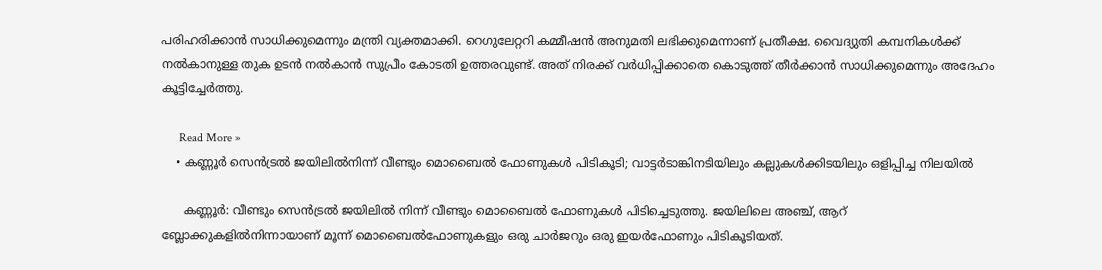പരിഹരിക്കാന്‍ സാധിക്കുമെന്നും മന്ത്രി വ്യക്തമാക്കി. റെഗുലേറ്ററി കമ്മീഷന്‍ അനുമതി ലഭിക്കുമെന്നാണ് പ്രതീക്ഷ. വൈദ്യുതി കമ്പനികള്‍ക്ക് നല്‍കാനുള്ള തുക ഉടന്‍ നല്‍കാന്‍ സുപ്രീം കോടതി ഉത്തരവുണ്ട്. അത് നിരക്ക് വര്‍ധിപ്പിക്കാതെ കൊടുത്ത് തീര്‍ക്കാന്‍ സാധിക്കുമെന്നും അദേഹം കൂട്ടിച്ചേര്‍ത്തു.

      Read More »
    • കണ്ണൂര്‍ സെന്‍ട്രല്‍ ജയിലില്‍നിന്ന് വീണ്ടും മൊബൈല്‍ ഫോണുകള്‍ പിടികൂടി; വാട്ടര്‍ടാങ്കിനടിയിലും കല്ലുകള്‍ക്കിടയിലും ഒളിപ്പിച്ച നിലയില്‍

      കണ്ണൂര്‍: വീണ്ടും സെന്‍ട്രല്‍ ജയിലില്‍ നിന്ന് വീണ്ടും മൊബൈല്‍ ഫോണുകള്‍ പിടിച്ചെടുത്തു. ജയിലിലെ അഞ്ച്, ആറ് ബ്ലോക്കുകളില്‍നിന്നായാണ് മൂന്ന് മൊബൈല്‍ഫോണുകളും ഒരു ചാര്‍ജറും ഒരു ഇയര്‍ഫോണും പിടികൂടിയത്.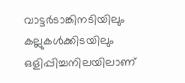വാട്ടര്‍ടാങ്കിനടിയിലും കല്ലുകള്‍ക്കിടയിലും ഒളിപ്പിച്ചനിലയിലാണ്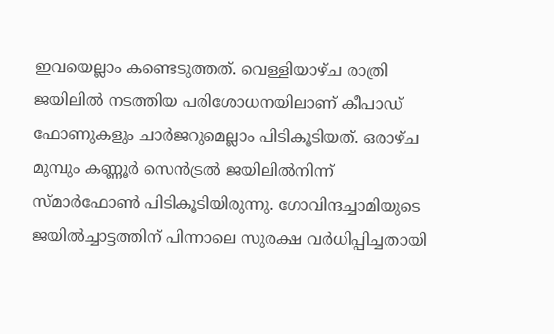ഇവയെല്ലാം കണ്ടെടുത്തത്. വെള്ളിയാഴ്ച രാത്രി ജയിലില്‍ നടത്തിയ പരിശോധനയിലാണ് കീപാഡ് ഫോണുകളും ചാര്‍ജറുമെല്ലാം പിടികൂടിയത്. ഒരാഴ്ച മുമ്പും കണ്ണൂര്‍ സെന്‍ട്രല്‍ ജയിലില്‍നിന്ന് സ്മാര്‍ഫോണ്‍ പിടികൂടിയിരുന്നു. ഗോവിന്ദച്ചാമിയുടെ ജയില്‍ച്ചാട്ടത്തിന് പിന്നാലെ സുരക്ഷ വര്‍ധിപ്പിച്ചതായി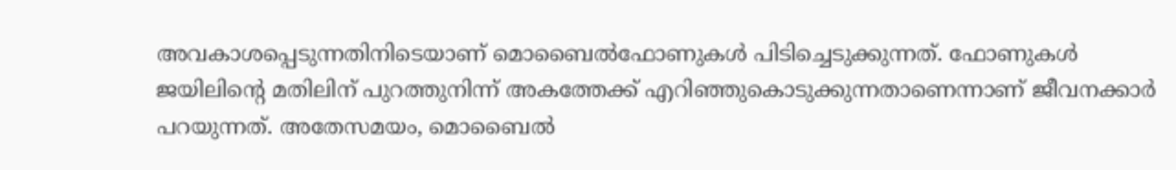അവകാശപ്പെടുന്നതിനിടെയാണ് മൊബൈല്‍ഫോണുകള്‍ പിടിച്ചെടുക്കുന്നത്. ഫോണുകള്‍ ജയിലിന്റെ മതിലിന് പുറത്തുനിന്ന് അകത്തേക്ക് എറിഞ്ഞുകൊടുക്കുന്നതാണെന്നാണ് ജീവനക്കാര്‍ പറയുന്നത്. അതേസമയം, മൊബൈല്‍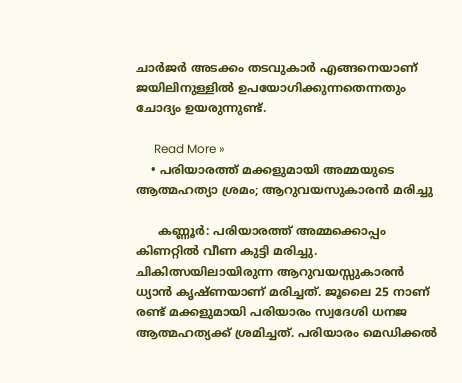ചാര്‍ജര്‍ അടക്കം തടവുകാര്‍ എങ്ങനെയാണ് ജയിലിനുള്ളില്‍ ഉപയോഗിക്കുന്നതെന്നതും ചോദ്യം ഉയരുന്നുണ്ട്.

      Read More »
    • പരിയാരത്ത് മക്കളുമായി അമ്മയുടെ ആത്മഹത്യാ ശ്രമം; ആറുവയസുകാരന്‍ മരിച്ചു

      കണ്ണൂര്‍: പരിയാരത്ത് അമ്മക്കൊപ്പം കിണറ്റില്‍ വീണ കുട്ടി മരിച്ചു. ചികിത്സയിലായിരുന്ന ആറുവയസ്സുകാരന്‍ ധ്യാന്‍ കൃഷ്ണയാണ് മരിച്ചത്. ജൂലൈ 25 നാണ് രണ്ട് മക്കളുമായി പരിയാരം സ്വദേശി ധനജ ആത്മഹത്യക്ക് ശ്രമിച്ചത്. പരിയാരം മെഡിക്കല്‍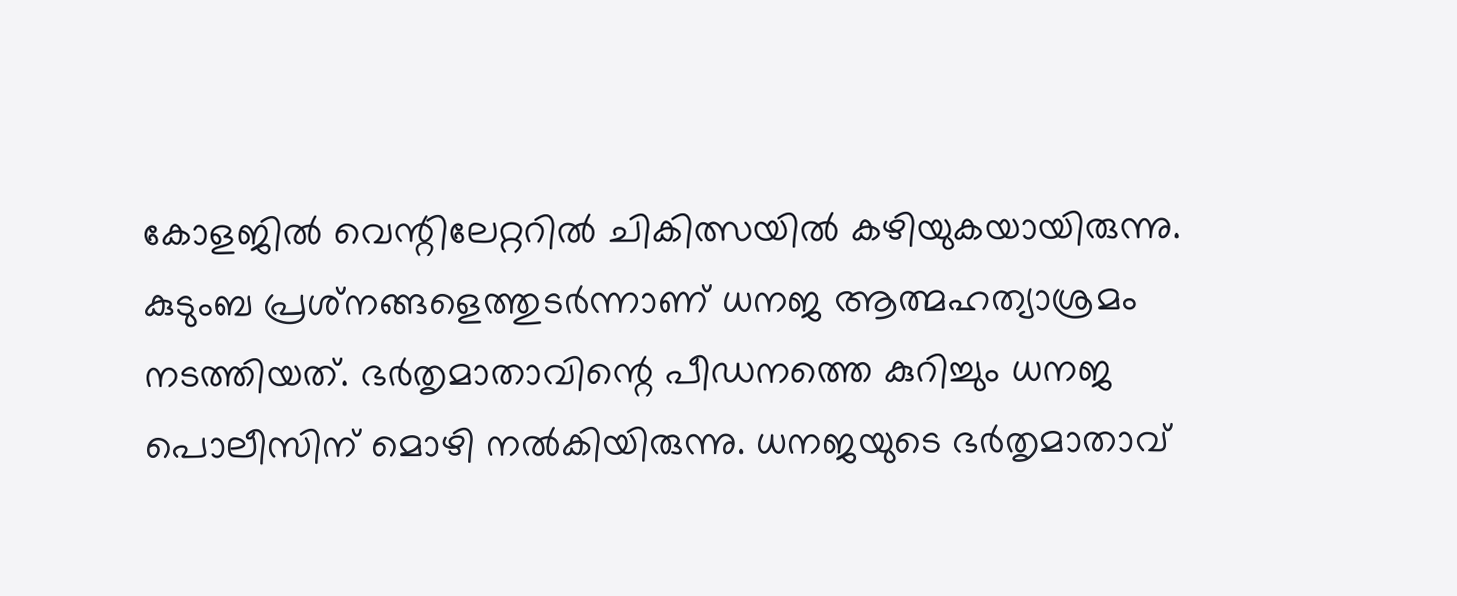കോളജില്‍ വെന്റിലേറ്ററില്‍ ചികിത്സയില്‍ കഴിയുകയായിരുന്നു. കുടുംബ പ്രശ്‌നങ്ങളെത്തുടര്‍ന്നാണ് ധനജ ആത്മഹത്യാശ്രമം നടത്തിയത്. ഭര്‍തൃമാതാവിന്റെ പീഡനത്തെ കുറിച്ചും ധനജ പൊലീസിന് മൊഴി നല്‍കിയിരുന്നു. ധനജയുടെ ഭര്‍തൃമാതാവ്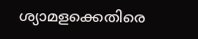ശ്യാമളക്കെതിരെ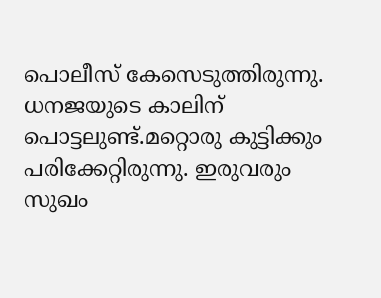പൊലീസ് കേസെടുത്തിരുന്നു. ധനജയുടെ കാലിന് പൊട്ടലുണ്ട്.മറ്റൊരു കുട്ടിക്കും പരിക്കേറ്റിരുന്നു. ഇരുവരും സുഖം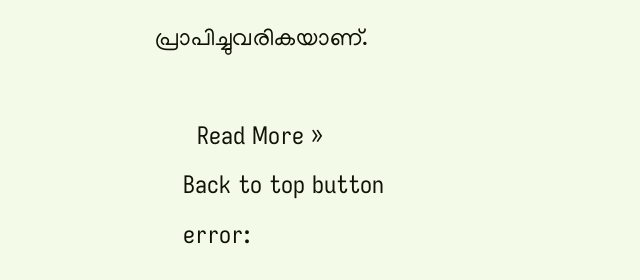പ്രാപിച്ചുവരികയാണ്.

      Read More »
    Back to top button
    error: